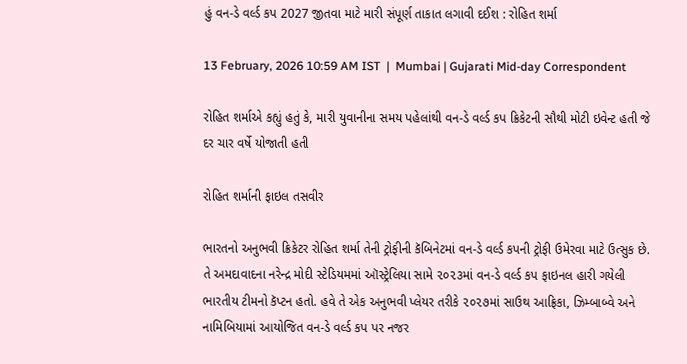હું વન-ડે વર્લ્ડ કપ 2027 જીતવા માટે મારી સંપૂર્ણ તાકાત લગાવી દઈશ : રોહિત શર્મા

13 February, 2026 10:59 AM IST  |  Mumbai | Gujarati Mid-day Correspondent

રોહિત શર્માએ કહ્યું હતું કે, મારી યુવાનીના સમય પહેલાંથી વન-ડે વર્લ્ડ કપ ક્રિકેટની સૌથી મોટી ઇવેન્ટ હતી જે દર ચાર વર્ષે યોજાતી હતી

રોહિત શર્માની ફાઇલ તસવીર

ભારતનો અનુભવી ક્રિકેટર રોહિત શર્મા તેની ટ્રોફીની કૅબિનેટમાં વન-ડે વર્લ્ડ કપની ટ્રોફી ઉમેરવા માટે ઉત્સુક છે. તે અમદાવાદના નરેન્દ્ર મોદી સ્ટેડિયમમાં ઑસ્ટ્રેલિયા સામે ૨૦૨૩માં વન-ડે વર્લ્ડ કપ ફાઇનલ હારી ગયેલી ભારતીય ટીમનો કૅપ્ટન હતો. હવે તે એક અનુભવી પ્લેયર તરીકે ૨૦૨૭માં સાઉથ આફ્રિકા, ઝિમ્બાબ્વે અને નામિબિયામાં આયોજિત વન-ડે વર્લ્ડ કપ પર નજર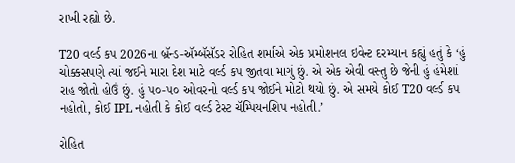રાખી રહ્યો છે.

T20 વર્લ્ડ કપ 2026ના બ્રૅન્ડ-ઍમ્બૅસૅડર રોહિત શર્માએ એક પ્રમોશનલ ઇવેન્ટ દરમ્યાન કહ્યું હતું કે ‘હું ચોક્કસપણે ત્યાં જઈને મારા દેશ માટે વર્લ્ડ કપ જીતવા માગું છું. એ એક એવી વસ્તુ છે જેની હું હંમેશાં રાહ જોતો હોઉં છું. હું ૫૦-૫૦ ઓવરનો વર્લ્ડ કપ જોઈને મોટો થયો છું. એ સમયે કોઈ T20 વર્લ્ડ કપ નહોતો, કોઈ IPL નહોતી કે કોઈ વર્લ્ડ ટેસ્ટ ચૅમ્પિયનશિપ નહોતી.’

રોહિત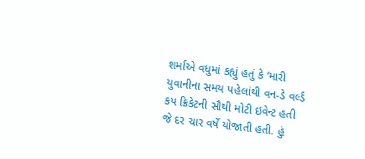શર્માએ વધુમાં કહ્યું હતું કે ‘મારી યુવાનીના સમય પહેલાંથી વન-ડે વર્લ્ડ કપ ક્રિકેટની સૌથી મોટી ઇવેન્ટ હતી જે દર ચાર વર્ષે યોજાતી હતી. હું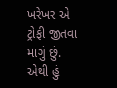ખરેખર એ ટ્રોફી જીતવા માગું છું.  એથી હું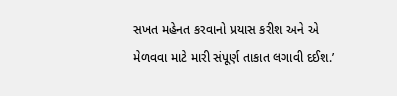સખત મહેનત કરવાનો પ્રયાસ કરીશ અને એ મેળવવા માટે મારી સંપૂર્ણ તાકાત લગાવી દઈશ.’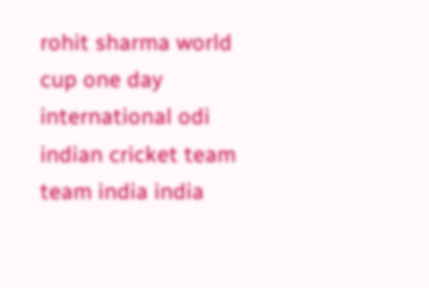rohit sharma world cup one day international odi indian cricket team team india india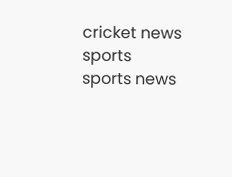cricket news sports sports news